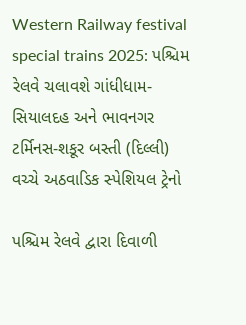Western Railway festival special trains 2025: પશ્ચિમ રેલવે ચલાવશે ગાંધીધામ-સિયાલદહ અને ભાવનગર ટર્મિનસ-શકૂર બસ્તી (દિલ્લી) વચ્ચે અઠવાડિક સ્પેશિયલ ટ્રેનો

પશ્ચિમ રેલવે દ્વારા દિવાળી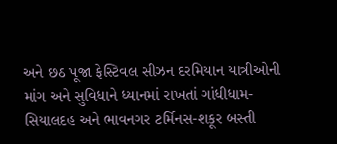અને છઠ પૂજા ફેસ્ટિવલ સીઝન દરમિયાન યાત્રીઓની માંગ અને સુવિધાને ધ્યાનમાં રાખતાં ગાંધીધામ-સિયાલદહ અને ભાવનગર ટર્મિનસ-શકૂર બસ્તી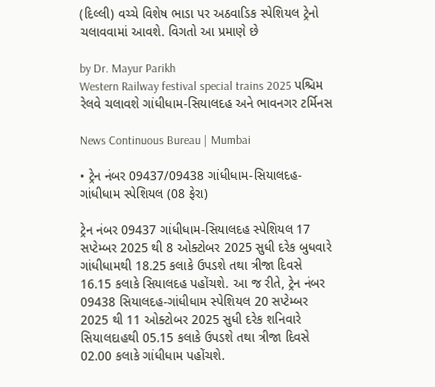(દિલ્લી) વચ્ચે વિશેષ ભાડા પર અઠવાડિક સ્પેશિયલ ટ્રેનો ચલાવવામાં આવશે. વિગતો આ પ્રમાણે છે

by Dr. Mayur Parikh
Western Railway festival special trains 2025 પશ્ચિમ રેલવે ચલાવશે ગાંધીધામ-સિયાલદહ અને ભાવનગર ટર્મિનસ

News Continuous Bureau | Mumbai

• ટ્રેન નંબર 09437/09438 ગાંધીધામ-સિયાલદહ-ગાંધીધામ સ્પેશિયલ (08 ફેરા)

ટ્રેન નંબર 09437 ગાંધીધામ-સિયાલદહ સ્પેશિયલ 17 સપ્ટેમ્બર 2025 થી 8 ઓક્ટોબર 2025 સુધી દરેક બુધવારે ગાંધીધામથી 18.25 કલાકે ઉપડશે તથા ત્રીજા દિવસે 16.15 કલાકે સિયાલદહ પહોંચશે. આ જ રીતે, ટ્રેન નંબર 09438 સિયાલદહ-ગાંધીધામ સ્પેશિયલ 20 સપ્ટેમ્બર 2025 થી 11 ઓક્ટોબર 2025 સુધી દરેક શનિવારે સિયાલદાહથી 05.15 કલાકે ઉપડશે તથા ત્રીજા દિવસે 02.00 કલાકે ગાંધીધામ પહોંચશે.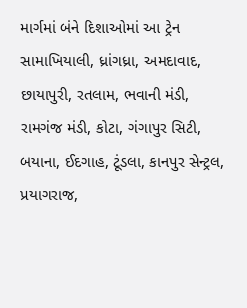માર્ગમાં બંને દિશાઓમાં આ ટ્રેન સામાખિયાલી, ધ્રાંગધ્રા, અમદાવાદ, છાયાપુરી, રતલામ, ભવાની મંડી, રામગંજ મંડી, કોટા, ગંગાપુર સિટી, બયાના, ઈદગાહ, ટૂંડલા, કાનપુર સેન્ટ્રલ, પ્રયાગરાજ,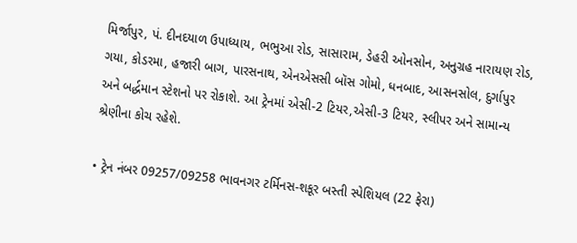મિર્જાપુર, પં. દીનદયાળ ઉપાધ્યાય, ભભુઆ રોડ, સાસારામ, ડેહરી ઓનસોન, અનુગ્રહ નારાયણ રોડ, ગયા, કોડરમા, હજારી બાગ, પારસનાથ, એનએસસી બૉસ ગોમો, ધનબાદ, આસનસોલ, દુર્ગાપુર અને બર્દ્ધમાન સ્ટેશનો પર રોકાશે. આ ટ્રેનમાં એસી-2 ટિયર,એસી-3 ટિયર, સ્લીપર અને સામાન્ય શ્રેણીના કોચ રહેશે.

• ટ્રેન નંબર 09257/09258 ભાવનગર ટર્મિનસ-શકૂર બસ્તી સ્પેશિયલ (22 ફેરા)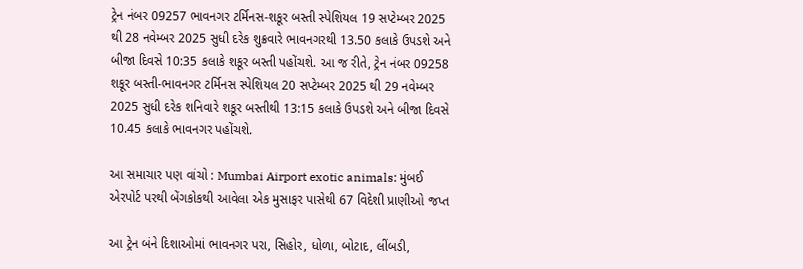ટ્રેન નંબર 09257 ભાવનગર ટર્મિનસ-શકૂર બસ્તી સ્પેશિયલ 19 સપ્ટેમ્બર 2025 થી 28 નવેમ્બર 2025 સુધી દરેક શુક્રવારે ભાવનગરથી 13.50 કલાકે ઉપડશે અને બીજા દિવસે 10:35 કલાકે શકૂર બસ્તી પહોંચશે. આ જ રીતે, ટ્રેન નંબર 09258 શકૂર બસ્તી-ભાવનગર ટર્મિનસ સ્પેશિયલ 20 સપ્ટેમ્બર 2025 થી 29 નવેમ્બર 2025 સુધી દરેક શનિવારે શકૂર બસ્તીથી 13:15 કલાકે ઉપડશે અને બીજા દિવસે 10.45 કલાકે ભાવનગર પહોંચશે.

આ સમાચાર પણ વાંચો : Mumbai Airport exotic animals: મુંબઈ એરપોર્ટ પરથી બેંગકોકથી આવેલા એક મુસાફર પાસેથી 67 વિદેશી પ્રાણીઓ જપ્ત

આ ટ્રેન બંને દિશાઓમાં ભાવનગર પરા, સિહોર, ધોળા, બોટાદ, લીંબડી,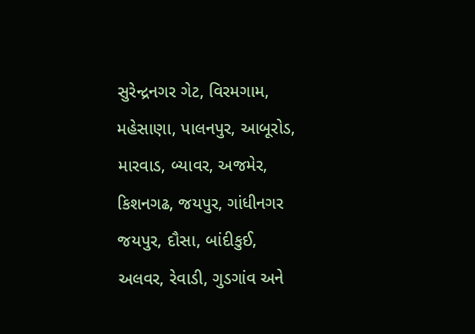સુરેન્દ્રનગર ગેટ, વિરમગામ, મહેસાણા, પાલનપુર, આબૂરોડ, મારવાડ, બ્યાવર, અજમેર, કિશનગઢ, જયપુર, ગાંધીનગર જયપુર, દૌસા, બાંદીકુઈ, અલવર, રેવાડી, ગુડગાંવ અને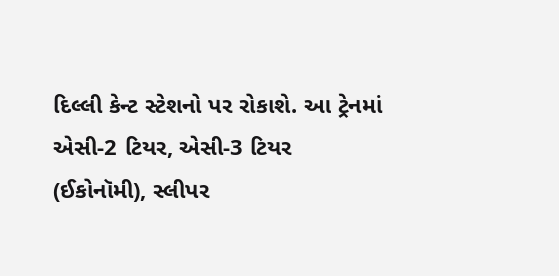દિલ્લી કેન્ટ સ્ટેશનો પર રોકાશે. આ ટ્રેનમાં એસી-2 ટિયર, એસી-3 ટિયર (ઈકોનૉમી), સ્લીપર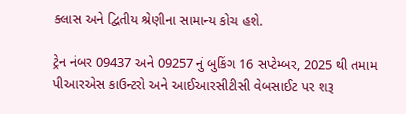ક્લાસ અને દ્વિતીય શ્રેણીના સામાન્ય કોચ હશે.

ટ્રેન નંબર 09437 અને 09257 નું બુકિંગ 16 સપ્ટેમ્બર, 2025 થી તમામ પીઆરએસ કાઉન્ટરો અને આઈઆરસીટીસી વેબસાઈટ પર શરૂ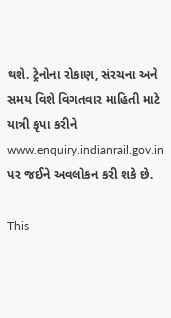થશે. ટ્રેનોના રોકાણ, સંરચના અને સમય વિશે વિગતવાર માહિતી માટે યાત્રી કૃપા કરીને www.enquiry.indianrail.gov.in પર જઈને અવલોકન કરી શકે છે.

This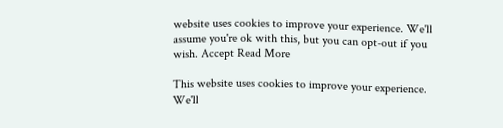website uses cookies to improve your experience. We'll assume you're ok with this, but you can opt-out if you wish. Accept Read More

This website uses cookies to improve your experience. We'll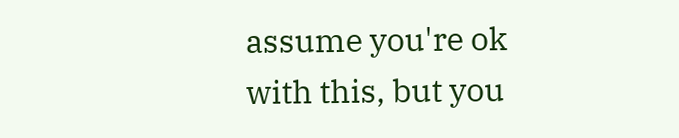assume you're ok with this, but you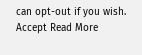can opt-out if you wish. Accept Read More